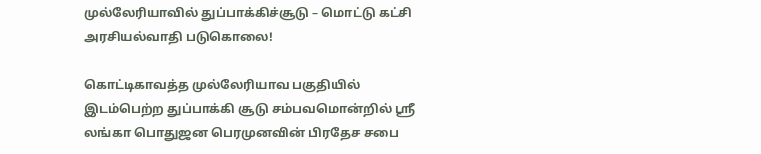முல்லேரியாவில் துப்பாக்கிச்சூடு – மொட்டு கட்சி அரசியல்வாதி படுகொலை!

கொட்டிகாவத்த முல்லேரியாவ பகுதியில்  இடம்பெற்ற துப்பாக்கி சூடு சம்பவமொன்றில் ஶ்ரீ லங்கா பொதுஜன பெரமுனவின் பிரதேச சபை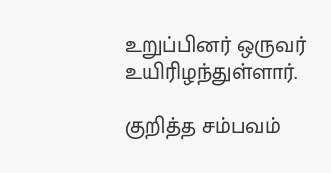உறுப்பினர் ஒருவர் உயிரிழந்துள்ளார்.

குறித்த சம்பவம்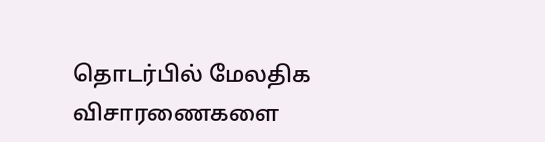தொடர்பில் மேலதிக விசாரணைகளை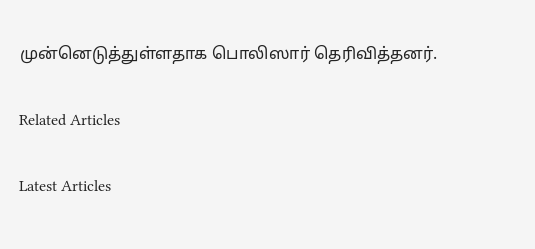முன்னெடுத்துள்ளதாக பொலிஸார் தெரிவித்தனர்.

Related Articles

Latest Articles